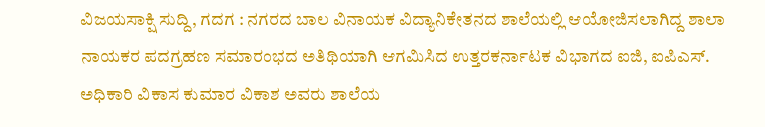ವಿಜಯಸಾಕ್ಷಿ ಸುದ್ದಿ, ಗದಗ : ನಗರದ ಬಾಲ ವಿನಾಯಕ ವಿದ್ಯಾನಿಕೇತನದ ಶಾಲೆಯಲ್ಲಿ ಆಯೋಜಿಸಲಾಗಿದ್ದ ಶಾಲಾ ನಾಯಕರ ಪದಗ್ರಹಣ ಸಮಾರಂಭದ ಅತಿಥಿಯಾಗಿ ಆಗಮಿಸಿದ ಉತ್ತರಕರ್ನಾಟಕ ವಿಭಾಗದ ಐಜಿ, ಐಪಿಎಸ್. ಅಧಿಕಾರಿ ವಿಕಾಸ ಕುಮಾರ ವಿಕಾಶ ಅವರು ಶಾಲೆಯ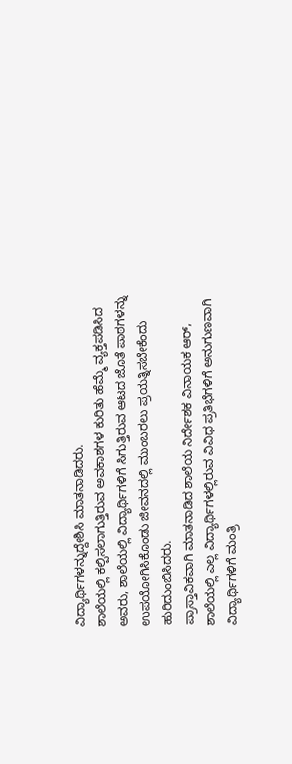ವಿದ್ಯಾರ್ಥಿಗಳನ್ನುದ್ದೇಶಿಸಿ ಮಾತನಾಡಿದರು.
ಶಾಲೆಯಲ್ಲಿ ಕಲ್ಪಿಸಲಾಗುತ್ತಿರುವ ಅವಕಾಶಗಳ ಕುರಿತು ಹೆಮ್ಮೆ ವ್ಯಕ್ತಪಡಿಸಿದ ಅವರು, ಶಾಲೆಯಲ್ಲಿ ವಿದ್ಯಾರ್ಥಿಗಳಿಗೆ ಸಿಗುತ್ತಿರುವ ಆಟದ ಜೊತೆ ಪಾಠಗಳನ್ನು ಉಪಯೋಗಿಸಿಕೊಂಡು ಜೀವನದಲ್ಲಿ ಮುಂಬರಲು ಪ್ರಯತ್ನಿಸಬೇಕೆಂದು ಹುರಿದುಂಬಿಸಿದರು.
ಪ್ರಾಸ್ತಾವಿಕವಾಗಿ ಮಾತನಾಡಿದ ಶಾಲೆಯ ನಿರ್ದೇಶಕ ವಿನಾಯಕ ಆರ್, ಶಾಲೆಯಲ್ಲಿ ಎಲ್ಲ ವಿದ್ಯಾರ್ಥಿಗಳಲ್ಲಿರುವ ವಿವಿಧ ಪ್ರತಿಭೆಗಳಿಗೆ ಅನುಗುಣವಾಗಿ ವಿದ್ಯಾರ್ಥಿಗಳಿಗೆ ಮಂತ್ರಿ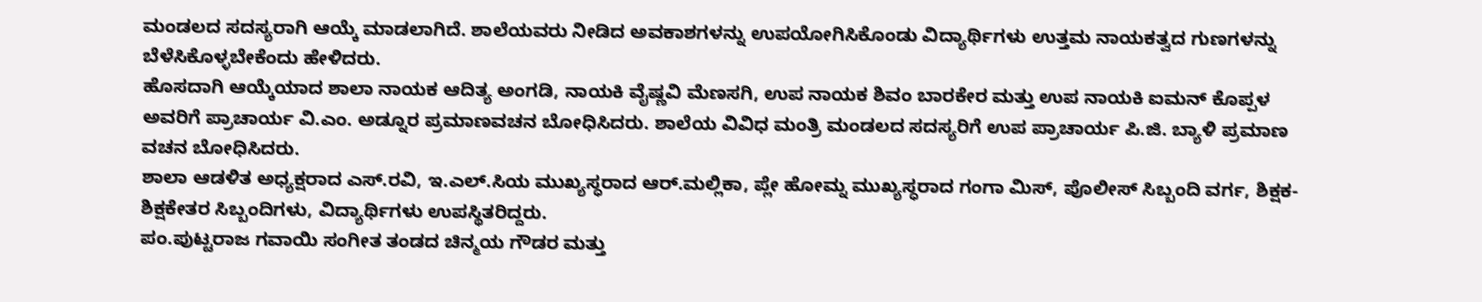ಮಂಡಲದ ಸದಸ್ಯರಾಗಿ ಆಯ್ಕೆ ಮಾಡಲಾಗಿದೆ. ಶಾಲೆಯವರು ನೀಡಿದ ಅವಕಾಶಗಳನ್ನು ಉಪಯೋಗಿಸಿಕೊಂಡು ವಿದ್ಯಾರ್ಥಿಗಳು ಉತ್ತಮ ನಾಯಕತ್ವದ ಗುಣಗಳನ್ನು ಬೆಳೆಸಿಕೊಳ್ಳಬೇಕೆಂದು ಹೇಳಿದರು.
ಹೊಸದಾಗಿ ಆಯ್ಕೆಯಾದ ಶಾಲಾ ನಾಯಕ ಆದಿತ್ಯ ಅಂಗಡಿ, ನಾಯಕಿ ವೈಷ್ಣವಿ ಮೆಣಸಗಿ, ಉಪ ನಾಯಕ ಶಿವಂ ಬಾರಕೇರ ಮತ್ತು ಉಪ ನಾಯಕಿ ಐಮನ್ ಕೊಪ್ಪಳ ಅವರಿಗೆ ಪ್ರಾಚಾರ್ಯ ವಿ.ಎಂ. ಅಡ್ನೂರ ಪ್ರಮಾಣವಚನ ಬೋಧಿಸಿದರು. ಶಾಲೆಯ ವಿವಿಧ ಮಂತ್ರಿ ಮಂಡಲದ ಸದಸ್ಯರಿಗೆ ಉಪ ಪ್ರಾಚಾರ್ಯ ಪಿ.ಜಿ. ಬ್ಯಾಳಿ ಪ್ರಮಾಣ ವಚನ ಬೋಧಿಸಿದರು.
ಶಾಲಾ ಆಡಳಿತ ಅಧ್ಯಕ್ಷರಾದ ಎಸ್.ರವಿ, ಇ.ಎಲ್.ಸಿಯ ಮುಖ್ಯಸ್ಧರಾದ ಆರ್.ಮಲ್ಲಿಕಾ, ಪ್ಲೇ ಹೋಮ್ನ ಮುಖ್ಯಸ್ಧರಾದ ಗಂಗಾ ಮಿಸ್, ಪೊಲೀಸ್ ಸಿಬ್ಬಂದಿ ವರ್ಗ, ಶಿಕ್ಷಕ-ಶಿಕ್ಷಕೇತರ ಸಿಬ್ಬಂದಿಗಳು, ವಿದ್ಯಾರ್ಥಿಗಳು ಉಪಸ್ಥಿತರಿದ್ದರು.
ಪಂ.ಪುಟ್ಟರಾಜ ಗವಾಯಿ ಸಂಗೀತ ತಂಡದ ಚಿನ್ಮಯ ಗೌಡರ ಮತ್ತು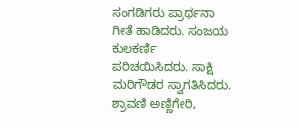ಸಂಗಡಿಗರು ಪ್ರಾರ್ಥನಾ ಗೀತೆ ಹಾಡಿದರು. ಸಂಜಯ ಕುಲಕರ್ಣಿ ಪರಿಚಯಿಸಿದರು. ಸಾಕ್ಷಿ ಮರಿಗೌಡರ ಸ್ವಾಗತಿಸಿದರು. ಶ್ರಾವಣಿ ಅಣ್ಣಿಗೇರಿ,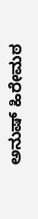ಅನುಷ್ ಹಿರೇಮಠ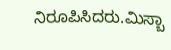ನಿರೂಪಿಸಿದರು.ಮಿಸ್ಬಾ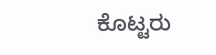ಕೊಟ್ಟರು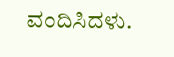ವಂದಿಸಿದಳು.